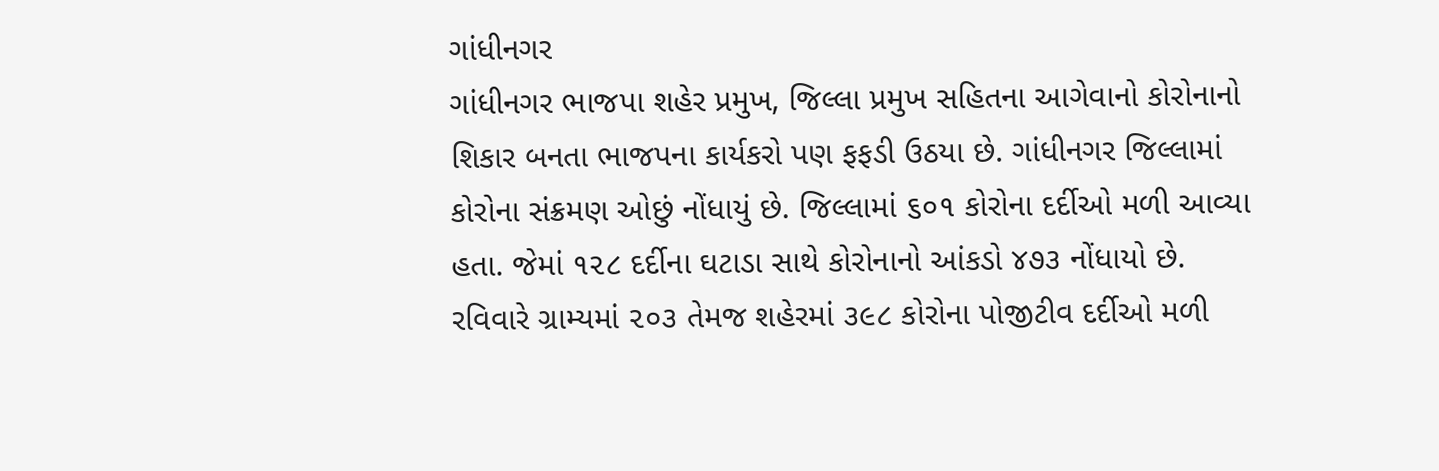ગાંધીનગર
ગાંધીનગર ભાજપા શહેર પ્રમુખ, જિલ્લા પ્રમુખ સહિતના આગેવાનો કોરોનાનો શિકાર બનતા ભાજપના કાર્યકરો પણ ફફડી ઉઠયા છે. ગાંધીનગર જિલ્લામાં કોરોના સંક્રમણ ઓછું નોંધાયું છે. જિલ્લામાં ૬૦૧ કોરોના દર્દીઓ મળી આવ્યા હતા. જેમાં ૧૨૮ દર્દીના ઘટાડા સાથે કોરોનાનો આંકડો ૪૭૩ નોંધાયો છે. રવિવારે ગ્રામ્યમાં ૨૦૩ તેમજ શહેરમાં ૩૯૮ કોરોના પોજીટીવ દર્દીઓ મળી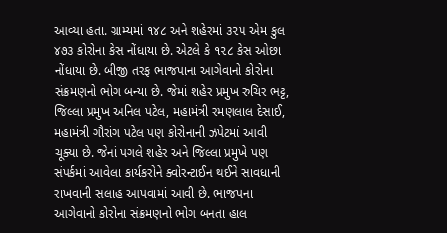આવ્યા હતા. ગ્રામ્યમાં ૧૪૮ અને શહેરમાં ૩૨૫ એમ કુલ ૪૭૩ કોરોના કેસ નોંધાયા છે. એટલે કે ૧૨૮ કેસ ઓછા નોંધાયા છે. બીજી તરફ ભાજપાના આગેવાનો કોરોના સંક્રમણનો ભોગ બન્યા છે. જેમાં શહેર પ્રમુખ રુચિર ભટ્ટ, જિલ્લા પ્રમુખ અનિલ પટેલ, મહામંત્રી રમણલાલ દેસાઈ, મહામંત્રી ગૌરાંગ પટેલ પણ કોરોનાની ઝપેટમાં આવી ચૂક્યા છે. જેનાં પગલે શહેર અને જિલ્લા પ્રમુખે પણ સંપર્કમાં આવેલા કાર્યકરોને ક્વોરન્ટાઈન થઈને સાવધાની રાખવાની સલાહ આપવામાં આવી છે. ભાજપના આગેવાનો કોરોના સંક્રમણનો ભોગ બનતા હાલ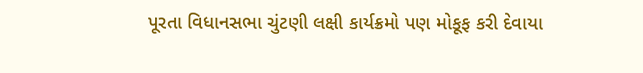પૂરતા વિધાનસભા ચુંટણી લક્ષી કાર્યક્રમો પણ મોકૂફ કરી દેવાયા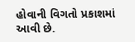હોવાની વિગતો પ્રકાશમાં આવી છે.